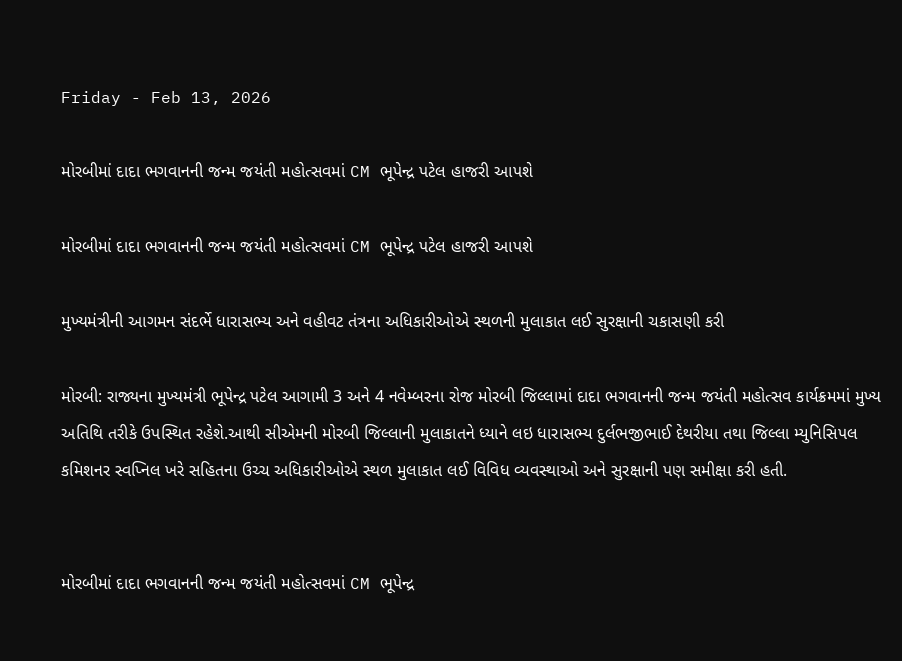Friday - Feb 13, 2026

મોરબીમાં દાદા ભગવાનની જન્મ જયંતી મહોત્સવમાં CM ભૂપેન્દ્ર પટેલ હાજરી આપશે

મોરબીમાં દાદા ભગવાનની જન્મ જયંતી મહોત્સવમાં CM ભૂપેન્દ્ર પટેલ હાજરી આપશે

મુખ્યમંત્રીની આગમન સંદર્ભે ધારાસભ્ય અને વહીવટ તંત્રના અધિકારીઓએ સ્થળની મુલાકાત લઈ સુરક્ષાની ચકાસણી કરી

મોરબી: રાજ્યના મુખ્યમંત્રી ભૂપેન્દ્ર પટેલ આગામી 3 અને 4 નવેમ્બરના રોજ મોરબી જિલ્લામાં દાદા ભગવાનની જન્મ જયંતી મહોત્સવ કાર્યક્રમમાં મુખ્ય અતિથિ તરીકે ઉપસ્થિત રહેશે.આથી સીએમની મોરબી જિલ્લાની મુલાકાતને ધ્યાને લઇ ધારાસભ્ય દુર્લભજીભાઈ દેથરીયા તથા જિલ્લા મ્યુનિસિપલ કમિશનર સ્વપ્નિલ ખરે સહિતના ઉચ્ચ અધિકારીઓએ સ્થળ મુલાકાત લઈ વિવિધ વ્યવસ્થાઓ અને સુરક્ષાની પણ સમીક્ષા કરી હતી.


મોરબીમાં દાદા ભગવાનની જન્મ જયંતી મહોત્સવમાં CM ભૂપેન્દ્ર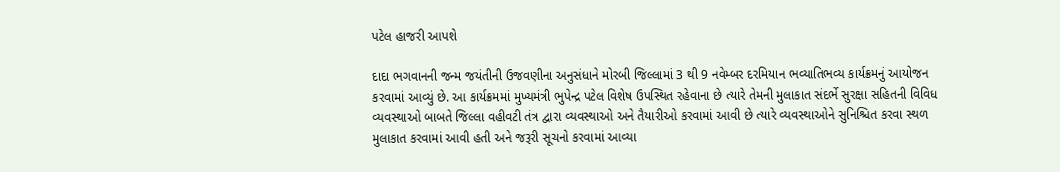પટેલ હાજરી આપશે

દાદા ભગવાનની જન્મ જયંતીની ઉજવણીના અનુસંધાને મોરબી જિલ્લામાં 3 થી 9 નવેમ્બર દરમિયાન ભવ્યાતિભવ્ય કાર્યક્રમનું આયોજન કરવામાં આવ્યું છે. આ કાર્યક્રમમાં મુખ્યમંત્રી ભુપેન્દ્ર પટેલ વિશેષ ઉપસ્થિત રહેવાના છે ત્યારે તેમની મુલાકાત સંદર્ભે સુરક્ષા સહિતની વિવિધ વ્યવસ્થાઓ બાબતે જિલ્લા વહીવટી તંત્ર દ્વારા વ્યવસ્થાઓ અને તૈયારીઓ કરવામાં આવી છે ત્યારે વ્યવસ્થાઓને સુનિશ્ચિત કરવા સ્થળ મુલાકાત કરવામાં આવી હતી અને જરૂરી સૂચનો કરવામાં આવ્યા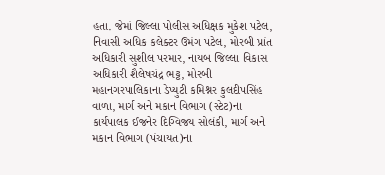હતા. જેમાં જિલ્લા પોલીસ અધિક્ષક મુકેશ પટેલ, નિવાસી અધિક કલેક્ટર ઉમંગ પટેલ, મોરબી પ્રાંત અધિકારી સુશીલ પરમાર, નાયબ જિલ્લા વિકાસ અધિકારી શૈલેષચંદ્ર ભટ્ટ, મોરબી મહાનગરપાલિકાના ડેપ્યુટી કમિશ્નર કુલદીપસિંહ વાળા, માર્ગ અને મકાન વિભાગ (સ્ટેટ)ના કાર્યપાલક ઈજનેર દિગ્વિજય સોલંકી, માર્ગ અને મકાન વિભાગ (પંચાયત)ના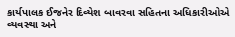કાર્યપાલક ઈજનેર દિવ્યેશ બાવરવા સહિતના અધિકારીઓએ વ્યવસ્થા અને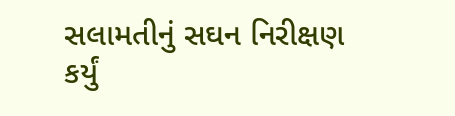સલામતીનું સઘન નિરીક્ષણ કર્યું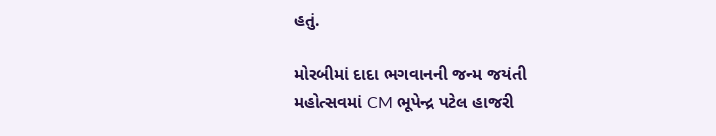હતું.

મોરબીમાં દાદા ભગવાનની જન્મ જયંતી મહોત્સવમાં CM ભૂપેન્દ્ર પટેલ હાજરી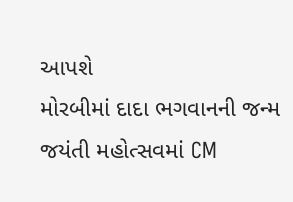આપશે
મોરબીમાં દાદા ભગવાનની જન્મ જયંતી મહોત્સવમાં CM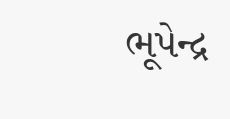ભૂપેન્દ્ર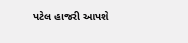પટેલ હાજરી આપશે